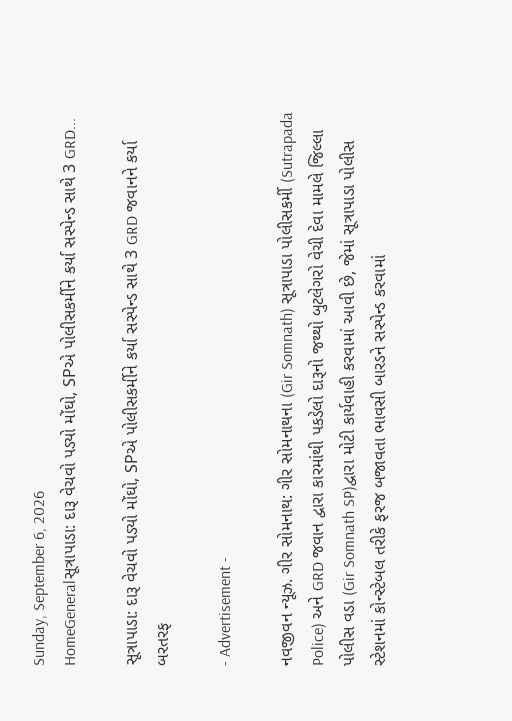Sunday, September 6, 2026
HomeGeneralસૂત્રાપાડા: દારૂ વેચવો પડ્યો મોંઘો, SPએ પોલીસકર્મીને કર્યા સસ્પેન્ડ સાથે 3 GRD...

સૂત્રાપાડા: દારૂ વેચવો પડ્યો મોંઘો, SPએ પોલીસકર્મીને કર્યા સસ્પેન્ડ સાથે 3 GRD જવાનને કર્યા બરતરફ

- Advertisement -

નવજીવન ન્યૂઝ. ગીર સોમનાથ: ગીર સોમનાથના (Gir Somnath) સૂત્રાપાડા પોલીસકર્મી (Sutrapada Police) અને GRD જવાન દ્વારા કારમાંથી પકડેલો દારૂનો જથ્થો બુટલેગરો વેચી દેવા મામલે જિલ્લા પોલીસ વડા (Gir Somnath SP)દ્વારા મોટી કાર્યવાહી કરવામાં આવી છે, જેમાં સૂત્રાપાડા પોલીસ સ્ટેશનમાં કોન્સ્ટેબલ તરીકે ફરજ બજાવતા ભાવસી બારડને સસ્પેન્ડ કરવામાં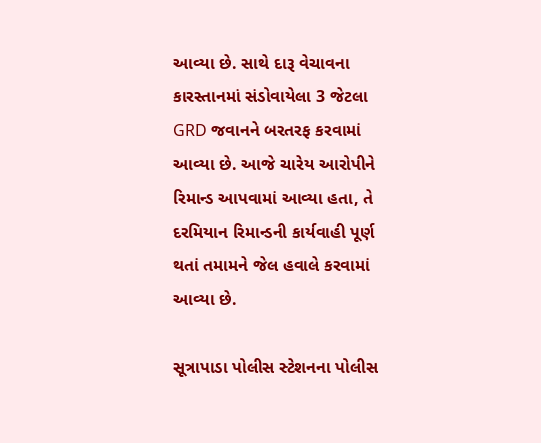આવ્યા છે. સાથે દારૂ વેચાવના કારસ્તાનમાં સંડોવાયેલા 3 જેટલા GRD જવાનને બરતરફ કરવામાં આવ્યા છે. આજે ચારેય આરોપીને રિમાન્ડ આપવામાં આવ્યા હતા, તે દરમિયાન રિમાન્ડની કાર્યવાહી પૂર્ણ થતાં તમામને જેલ હવાલે કરવામાં આવ્યા છે.

સૂત્રાપાડા પોલીસ સ્ટેશનના પોલીસ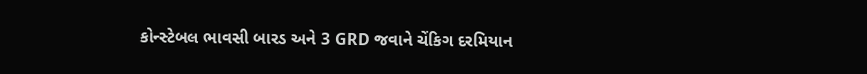કોન્સ્ટેબલ ભાવસી બારડ અને 3 GRD જવાને ચેંકિગ દરમિયાન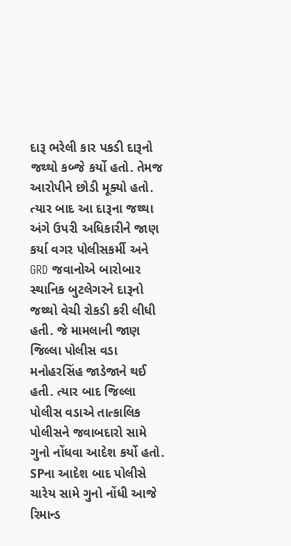દારૂ ભરેલી કાર પકડી દારૂનો જથ્થો કબ્જે કર્યો હતો. તેમજ આરોપીને છોડી મૂક્યો હતો. ત્યાર બાદ આ દારૂના જથ્થા અંગે ઉપરી અધિકારીને જાણ કર્યા વગર પોલીસકર્મી અને GRD જવાનોએ બારોબાર સ્થાનિક બુટલેગરને દારૂનો જથ્થો વેચી રોકડી કરી લીધી હતી. જે મામલાની જાણ જિલ્લા પોલીસ વડા મનોહરસિંહ જાડેજાને થઈ હતી. ત્યાર બાદ જિલ્લા પોલીસ વડાએ તાત્કાલિક પોલીસને જવાબદારો સામે ગુનો નોંધવા આદેશ કર્યો હતો. SPના આદેશ બાદ પોલીસે ચારેય સામે ગુનો નોંધી આજે રિમાન્ડ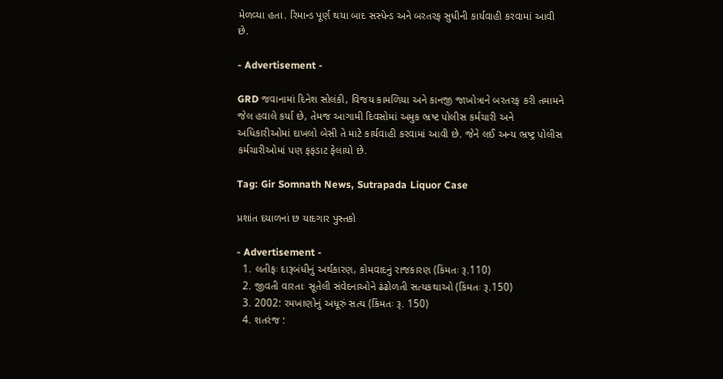મેળવ્યા હતા. રિમાન્ડ પૂર્ણ થયા બાદ સસ્પેન્ડ અને બરતરફ સુધીની કાર્યવાહી કરવામાં આવી છે.

- Advertisement -

GRD જવાનામાં દિનેશ સોલંકી, વિજય કામળિયા અને કાનજી જાખોત્રાને બરતરફ કરી તમામને જેલ હવાલે કર્યા છે, તેમજ આગામી દિવસોમાં અમુક ભ્રષ્ટ પોલીસ કર્મચારી અને અધિકારીઓમાં દાખલો બેસી તે માટે કાર્યવાહી કરવામાં આવી છે. જેને લઈ અન્ય ભ્રષ્ટ્ર પોલીસ કર્મચારીઓમાં પણ ફફડાટ ફેલાયો છે.

Tag: Gir Somnath News, Sutrapada Liquor Case

પ્રશાંત દયાળનાં છ યાદગાર પુસ્તકો

- Advertisement -
  1. લતીફઃ દારૂબંધીનું અર્થકારણ, કોમવાદનું રાજકારણ (કિંમતઃ રૂ.110)
  2. જીવતી વારતાઃ સૂતેલી સંવેદનાઓને ઢંઢોળતી સત્યકથાઓ (કિંમતઃ રૂ.150)
  3. 2002: રમખાણોનું અધૂરું સત્ય (કિંમતઃ રૂ. 150)
  4. શતરંજ :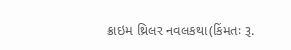ક્રાઇમ થ્રિલર નવલકથા(કિંમતઃ રૂ.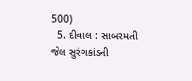500)
  5. દીવાલ : સાબરમતી જેલ સુરંગકાંડની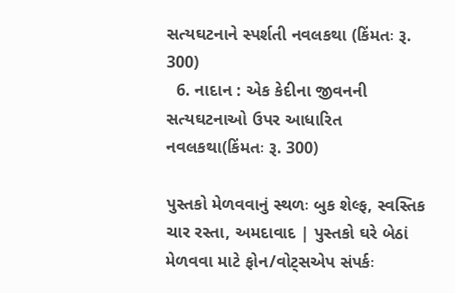સત્યઘટનાને સ્પર્શતી નવલકથા (કિંમતઃ રૂ. 300)
  6. નાદાન : એક કેદીના જીવનની સત્યઘટનાઓ ઉપર આધારિત નવલકથા(કિંમતઃ રૂ. 300)

પુસ્તકો મેળવવાનું સ્થળઃ બુક શેલ્ફ, સ્વસ્તિક ચાર રસ્તા, અમદાવાદ | પુસ્તકો ઘરે બેઠાં મેળવવા માટે ફોન/વોટ્સએપ સંપર્કઃ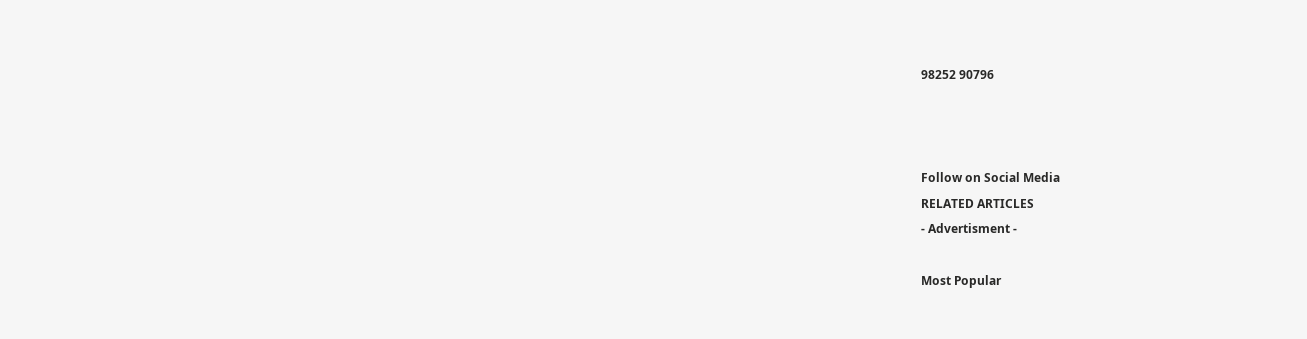98252 90796



Follow on Social Media
RELATED ARTICLES
- Advertisment -

Most Popular